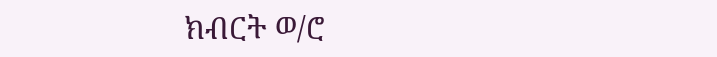ክብርት ወ/ሮ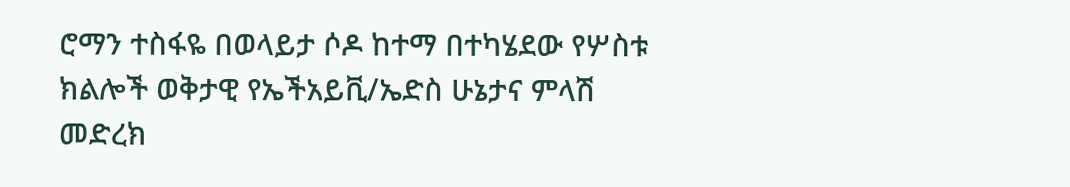ሮማን ተስፋዬ በወላይታ ሶዶ ከተማ በተካሄደው የሦስቱ ክልሎች ወቅታዊ የኤችአይቪ/ኤድስ ሁኔታና ምላሽ መድረክ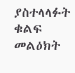ያስተላላፉት ቁልፍ መልዕክት